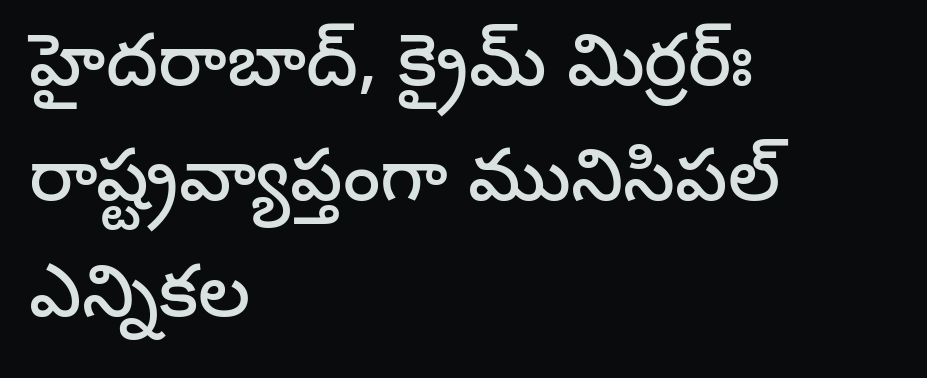హైదరాబాద్, క్రైమ్ మిర్రర్ః రాష్ట్రవ్యాప్తంగా మునిసిపల్ ఎన్నికల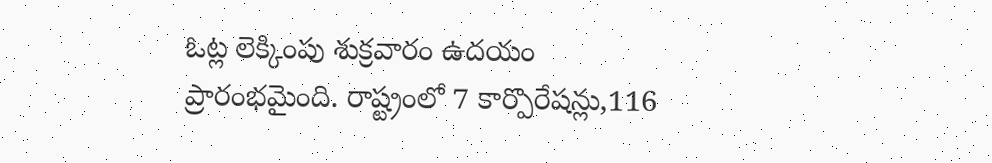ఓట్ల లెక్కింపు శుక్రవారం ఉదయం ప్రారంభమైంది. రాష్ట్రంలో 7 కార్పొరేషన్లు,116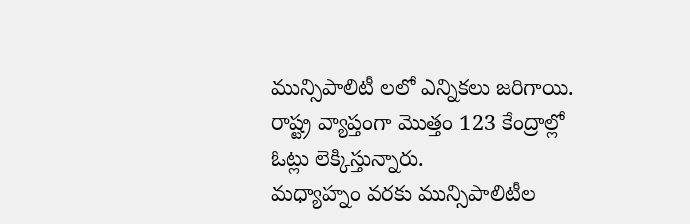మున్సిపాలిటీ లలో ఎన్నికలు జరిగాయి. రాష్ట్ర వ్యాప్తంగా మొత్తం 123 కేంద్రాల్లో ఓట్లు లెక్కిస్తున్నారు.
మధ్యాహ్నం వరకు మున్సిపాలిటీల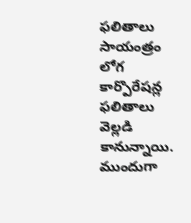ఫలితాలు సాయంత్రం లోగ కార్పొరేషన్ల ఫలితాలు వెల్లడి కానున్నాయి. ముందుగా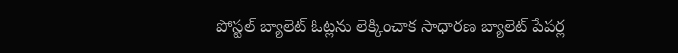పోస్టల్ బ్యాలెట్ ఓట్లను లెక్కించాక సాధారణ బ్యాలెట్ పేపర్ల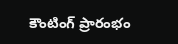కౌంటింగ్ ప్రారంభం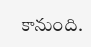కానుంది.